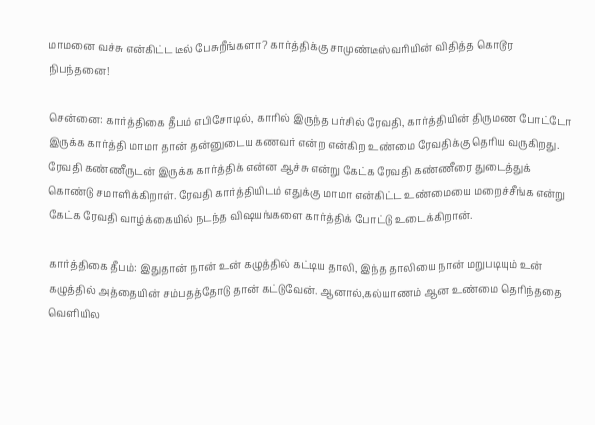மாமனை வச்சு என்கிட்ட டீல் பேசுறீங்களா? கார்த்திக்கு சாமுண்டீஸ்வரியின் விதித்த கொடூர நிபந்தனை!

சென்னை: கார்த்திகை தீபம் எபிசோடில், காரில் இருந்த பர்சில் ரேவதி, கார்த்தியின் திருமண போட்டோ இருக்க கார்த்தி மாமா தான் தன்னுடைய கணவர் என்ற என்கிற உண்மை ரேவதிக்கு தெரிய வருகிறது. ரேவதி கண்ணீருடன் இருக்க கார்த்திக் என்ன ஆச்சு என்று கேட்க ரேவதி கண்ணீரை துடைத்துக் கொண்டு சமாளிக்கிறாள். ரேவதி கார்த்தியிடம் எதுக்கு மாமா என்கிட்ட உண்மையை மறைச்சீங்க என்று கேட்க ரேவதி வாழ்க்கையில் நடந்த விஷயங்களை கார்த்திக் போட்டு உடைக்கிறான்.

கார்த்திகை தீபம்: இதுதான் நான் உன் கழுத்தில் கட்டிய தாலி, இந்த தாலியை நான் மறுபடியும் உன் கழுத்தில் அத்தையின் சம்பதத்தோடு தான் கட்டுவேன். ஆனால்,கல்யாணம் ஆன உண்மை தெரிந்ததை வெளியில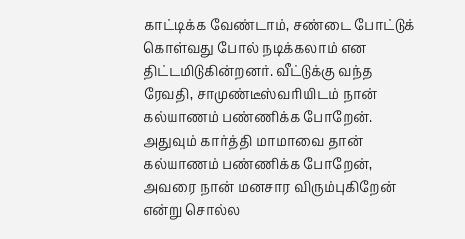காட்டிக்க வேண்டாம், சண்டை போட்டுக் கொள்வது போல் நடிக்கலாம் என திட்டமிடுகின்றனர். வீட்டுக்கு வந்த ரேவதி, சாமுண்டீஸ்வரியிடம் நான் கல்யாணம் பண்ணிக்க போறேன். அதுவும் கார்த்தி மாமாவை தான் கல்யாணம் பண்ணிக்க போறேன், அவரை நான் மனசார விரும்புகிறேன் என்று சொல்ல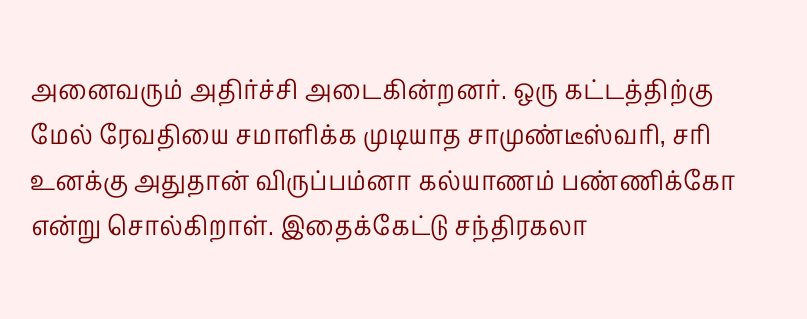அனைவரும் அதிர்ச்சி அடைகின்றனர். ஒரு கட்டத்திற்கு மேல் ரேவதியை சமாளிக்க முடியாத சாமுண்டீஸ்வரி, சரி உனக்கு அதுதான் விருப்பம்னா கல்யாணம் பண்ணிக்கோ என்று சொல்கிறாள். இதைக்கேட்டு சந்திரகலா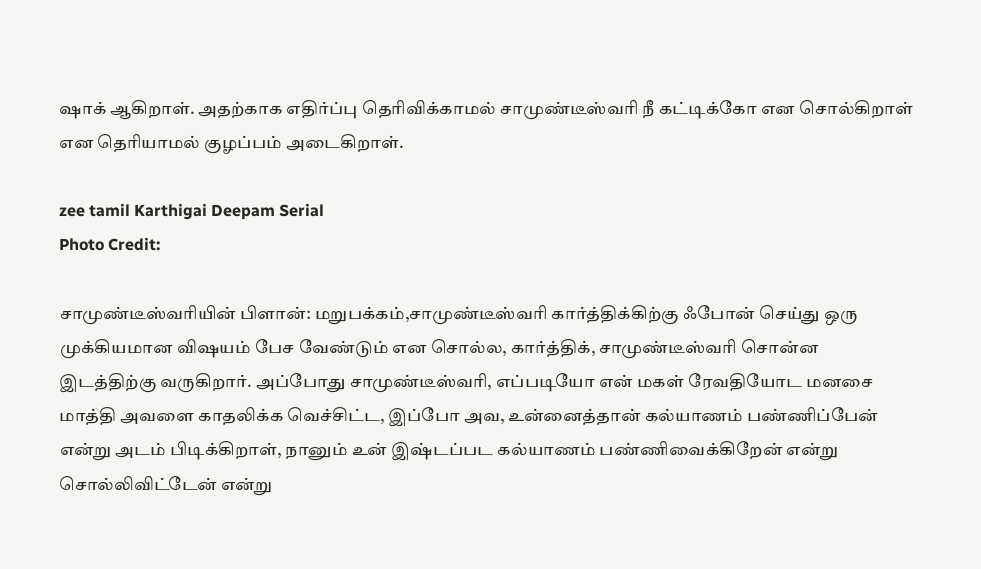ஷாக் ஆகிறாள். அதற்காக எதிர்ப்பு தெரிவிக்காமல் சாமுண்டீஸ்வரி நீ கட்டிக்கோ என சொல்கிறாள் என தெரியாமல் குழப்பம் அடைகிறாள்.

zee tamil Karthigai Deepam Serial
Photo Credit:

சாமுண்டீஸ்வரியின் பிளான்: மறுபக்கம்,சாமுண்டீஸ்வரி கார்த்திக்கிற்கு ஃபோன் செய்து ஒரு முக்கியமான விஷயம் பேச வேண்டும் என சொல்ல, கார்த்திக், சாமுண்டீஸ்வரி சொன்ன இடத்திற்கு வருகிறார். அப்போது சாமுண்டீஸ்வரி, எப்படியோ என் மகள் ரேவதியோட மனசை மாத்தி அவளை காதலிக்க வெச்சிட்ட, இப்போ அவ, உன்னைத்தான் கல்யாணம் பண்ணிப்பேன் என்று அடம் பிடிக்கிறாள், நானும் உன் இஷ்டப்பட கல்யாணம் பண்ணிவைக்கிறேன் என்று சொல்லிவிட்டேன் என்று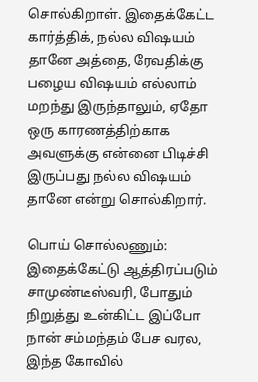சொல்கிறாள். இதைக்கேட்ட கார்த்திக், நல்ல விஷயம் தானே அத்தை, ரேவதிக்கு பழைய விஷயம் எல்லாம் மறந்து இருந்தாலும், ஏதோ ஒரு காரணத்திற்காக அவளுக்கு என்னை பிடிச்சி இருப்பது நல்ல விஷயம் தானே என்று சொல்கிறார்.

பொய் சொல்லணும்: இதைக்கேட்டு ஆத்திரப்படும் சாமுண்டீஸ்வரி, போதும் நிறுத்து உன்கிட்ட இப்போ நான் சம்மந்தம் பேச வரல, இந்த கோவில்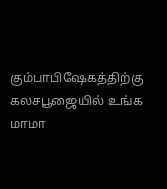கும்பாபிஷேகத்திற்கு கலசபூஜையில் உங்க மாமா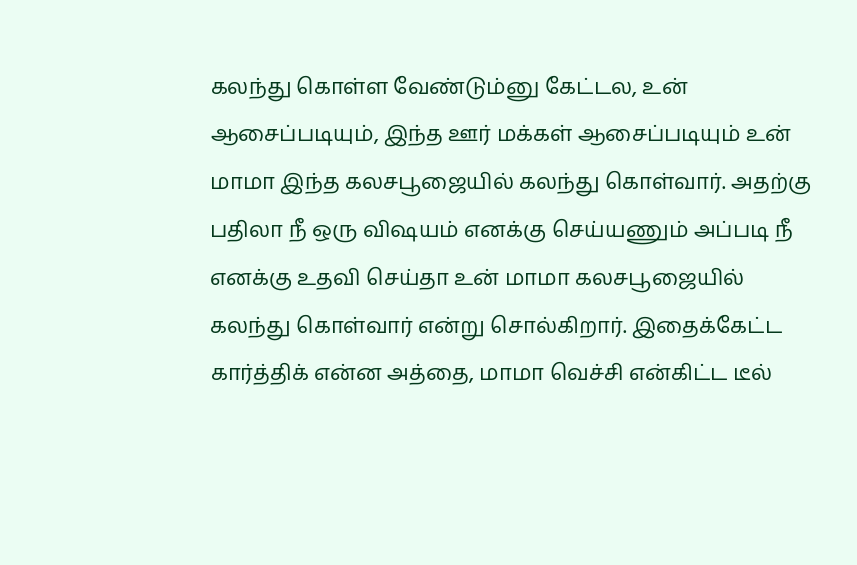கலந்து கொள்ள வேண்டும்னு கேட்டல, உன் ஆசைப்படியும், இந்த ஊர் மக்கள் ஆசைப்படியும் உன் மாமா இந்த கலசபூஜையில் கலந்து கொள்வார். அதற்கு பதிலா நீ ஒரு விஷயம் எனக்கு செய்யணும் அப்படி நீ எனக்கு உதவி செய்தா உன் மாமா கலசபூஜையில் கலந்து கொள்வார் என்று சொல்கிறார். இதைக்கேட்ட கார்த்திக் என்ன அத்தை, மாமா வெச்சி என்கிட்ட டீல்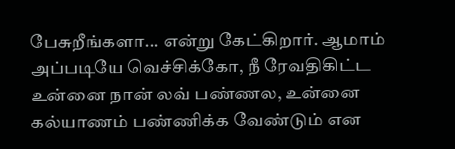பேசுறீங்களா... என்று கேட்கிறார். ஆமாம் அப்படியே வெச்சிக்கோ, நீ ரேவதிகிட்ட உன்னை நான் லவ் பண்ணல, உன்னை கல்யாணம் பண்ணிக்க வேண்டும் என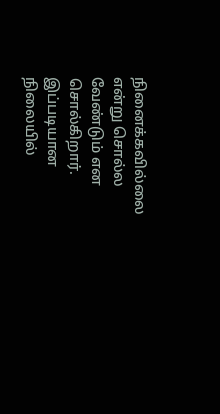நினைக்கவில்லை என்று சொல்ல வேண்டும் என சொல்கிறார். இப்படியான நிலையில்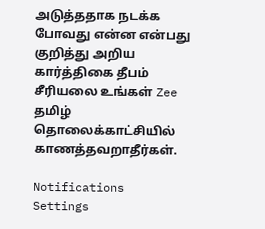அடுத்ததாக நடக்க போவது என்ன என்பது குறித்து அறிய கார்த்திகை தீபம் சீரியலை உங்கள் Zee தமிழ் தொலைக்காட்சியில் காணத்தவறாதீர்கள்.

Notifications
Settings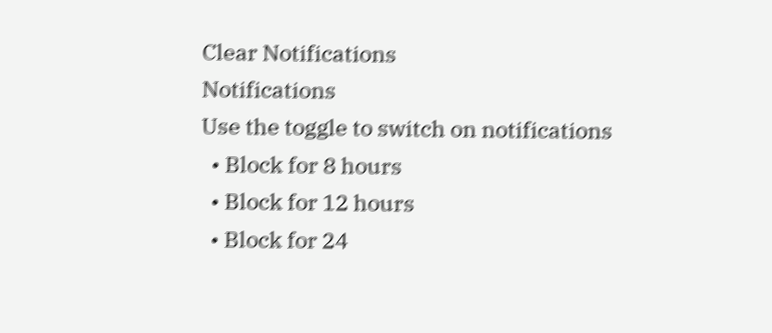Clear Notifications
Notifications
Use the toggle to switch on notifications
  • Block for 8 hours
  • Block for 12 hours
  • Block for 24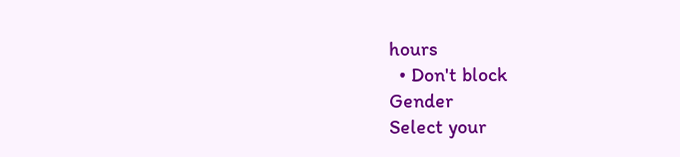hours
  • Don't block
Gender
Select your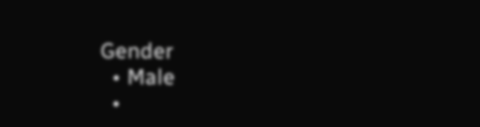Gender
  • Male
  •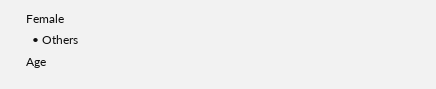Female
  • Others
Age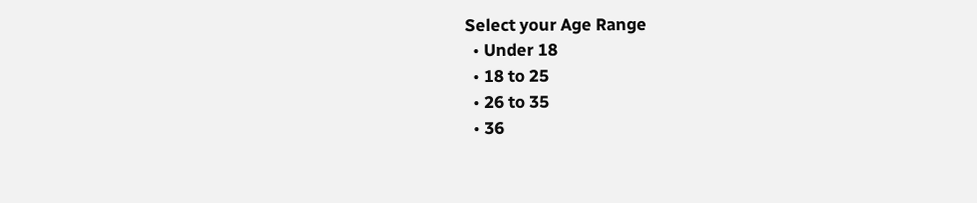Select your Age Range
  • Under 18
  • 18 to 25
  • 26 to 35
  • 36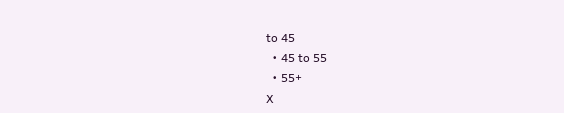to 45
  • 45 to 55
  • 55+
X